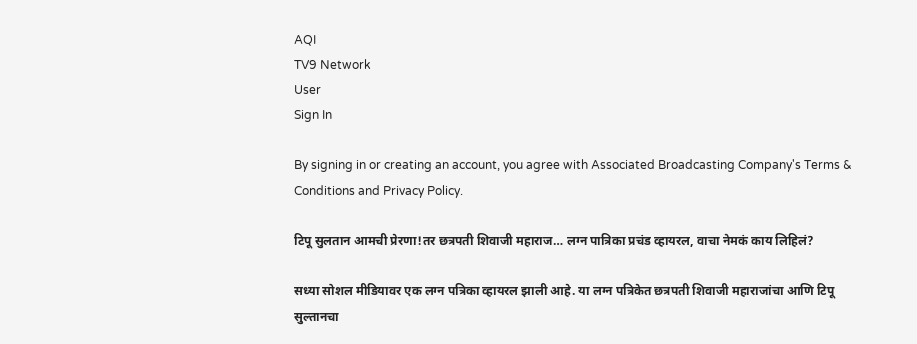AQI
TV9 Network
User
Sign In

By signing in or creating an account, you agree with Associated Broadcasting Company's Terms & Conditions and Privacy Policy.

टिपू सुलतान आमची प्रेरणा!तर छत्रपती शिवाजी महाराज… लग्न पात्रिका प्रचंड व्हायरल, वाचा नेमकं काय लिहिलं?

सध्या सोशल मीडियावर एक लग्न पत्रिका व्हायरल झाली आहे. या लग्न पत्रिकेत छत्रपती शिवाजी महाराजांचा आणि टिपू सुल्तानचा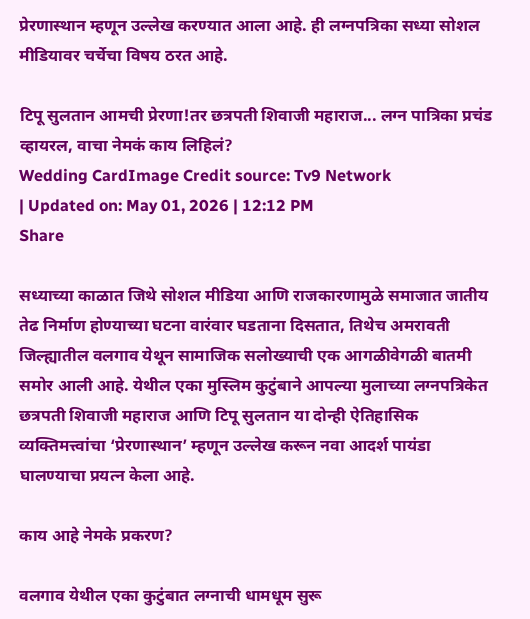प्रेरणास्थान म्हणून उल्लेख करण्यात आला आहे. ही लग्नपत्रिका सध्या सोशल मीडियावर चर्चेचा विषय ठरत आहे.

टिपू सुलतान आमची प्रेरणा!तर छत्रपती शिवाजी महाराज... लग्न पात्रिका प्रचंड व्हायरल, वाचा नेमकं काय लिहिलं?
Wedding CardImage Credit source: Tv9 Network
| Updated on: May 01, 2026 | 12:12 PM
Share

सध्याच्या काळात जिथे सोशल मीडिया आणि राजकारणामुळे समाजात जातीय तेढ निर्माण होण्याच्या घटना वारंवार घडताना दिसतात, तिथेच अमरावती जिल्ह्यातील वलगाव येथून सामाजिक सलोख्याची एक आगळीवेगळी बातमी समोर आली आहे. येथील एका मुस्लिम कुटुंबाने आपल्या मुलाच्या लग्नपत्रिकेत छत्रपती शिवाजी महाराज आणि टिपू सुलतान या दोन्ही ऐतिहासिक व्यक्तिमत्त्वांचा ‘प्रेरणास्थान’ म्हणून उल्लेख करून नवा आदर्श पायंडा घालण्याचा प्रयत्न केला आहे.

काय आहे नेमके प्रकरण?

वलगाव येथील एका कुटुंबात लग्नाची धामधूम सुरू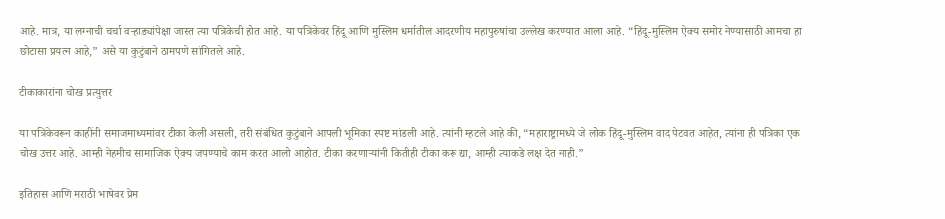आहे. मात्र, या लग्नाची चर्चा वऱ्हाड्यांपेक्षा जास्त त्या पत्रिकेची होत आहे. या पत्रिकेवर हिंदू आणि मुस्लिम धर्मातील आदरणीय महापुरुषांचा उल्लेख करण्यात आला आहे. “हिंदू-मुस्लिम ऐक्य समोर नेण्यासाठी आमचा हा छोटासा प्रयत्न आहे,” असे या कुटुंबाने ठामपणे सांगितले आहे.

टीकाकारांना चोख प्रत्युत्तर

या पत्रिकेवरून काहींनी समाजमाध्यमांवर टीका केली असली, तरी संबंधित कुटुंबाने आपली भूमिका स्पष्ट मांडली आहे. त्यांनी म्हटले आहे की, “महाराष्ट्रामध्ये जे लोक हिंदू-मुस्लिम वाद पेटवत आहेत, त्यांना ही पत्रिका एक चोख उत्तर आहे. आम्ही नेहमीच सामाजिक ऐक्य जपण्याचे काम करत आलो आहोत. टीका करणाऱ्यांनी कितीही टीका करू द्या, आम्ही त्याकडे लक्ष देत नाही.”

इतिहास आणि मराठी भाषेवर प्रेम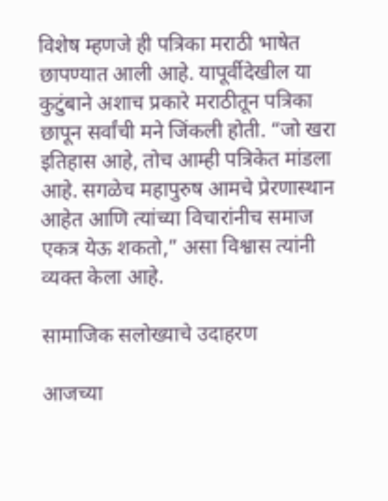विशेष म्हणजे ही पत्रिका मराठी भाषेत छापण्यात आली आहे. यापूर्वीदेखील या कुटुंबाने अशाच प्रकारे मराठीतून पत्रिका छापून सर्वांची मने जिंकली होती. “जो खरा इतिहास आहे, तोच आम्ही पत्रिकेत मांडला आहे. सगळेच महापुरुष आमचे प्रेरणास्थान आहेत आणि त्यांच्या विचारांनीच समाज एकत्र येऊ शकतो,” असा विश्वास त्यांनी व्यक्त केला आहे.

सामाजिक सलोख्याचे उदाहरण

आजच्या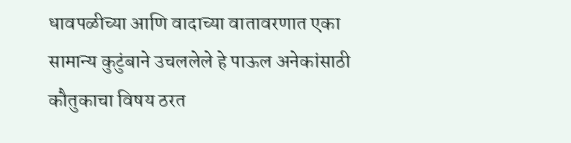धावपळीच्या आणि वादाच्या वातावरणात एका सामान्य कुटुंबाने उचललेले हे पाऊल अनेकांसाठी कौतुकाचा विषय ठरत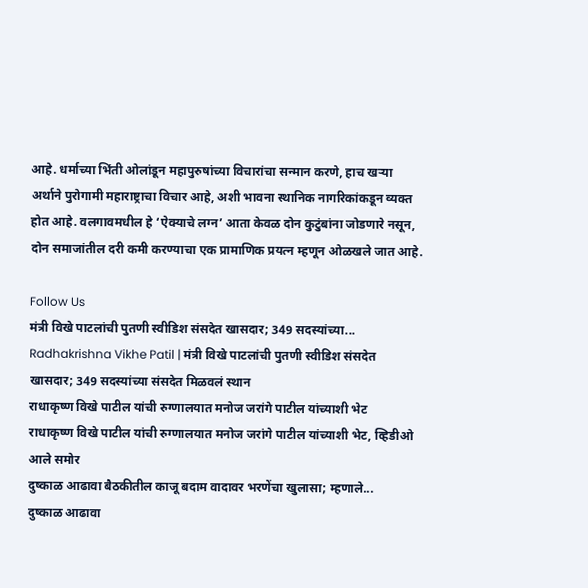आहे. धर्माच्या भिंती ओलांडून महापुरुषांच्या विचारांचा सन्मान करणे, हाच खऱ्या अर्थाने पुरोगामी महाराष्ट्राचा विचार आहे, अशी भावना स्थानिक नागरिकांकडून व्यक्त होत आहे. वलगावमधील हे ‘ऐक्याचे लग्न’ आता केवळ दोन कुटुंबांना जोडणारे नसून, दोन समाजांतील दरी कमी करण्याचा एक प्रामाणिक प्रयत्न म्हणून ओळखले जात आहे.

Follow Us
मंत्री विखे पाटलांची पुतणी स्वीडिश संसदेत खासदार; 349 सदस्यांच्या...
Radhakrishna Vikhe Patil | मंत्री विखे पाटलांची पुतणी स्वीडिश संसदेत खासदार; 349 सदस्यांच्या संसदेत मिळवलं स्थान
राधाकृष्ण विखे पाटील यांची रुग्णालयात मनोज जरांगे पाटील यांच्याशी भेट
राधाकृष्ण विखे पाटील यांची रुग्णालयात मनोज जरांगे पाटील यांच्याशी भेट, व्हिडीओ आले समोर
दुष्काळ आढावा बैठकीतील काजू बदाम वादावर भरणेंचा खुलासा; म्हणाले...
दुष्काळ आढावा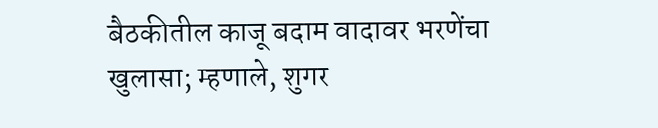बैठकीतील काजू बदाम वादावर भरणेंचा खुलासा; म्हणाले, शुगर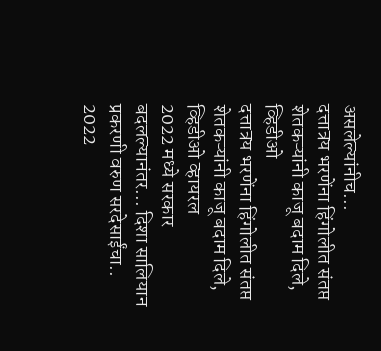असलेल्यांनीच...
दत्तात्रय भरणेंना हिंगोलीत संतप्त शेतकऱ्यांनी काजू बदाम दिले, व्हिडीओ
दत्तात्रय भरणेंना हिंगोलीत संतप्त शेतकऱ्यांनी काजू बदाम दिले, व्हिडीओ व्हायरल
2022 मध्ये सरकार बदलल्यानंतर... दिशा सालियान प्रकरणी वरुण सरदेसाईंचा..
2022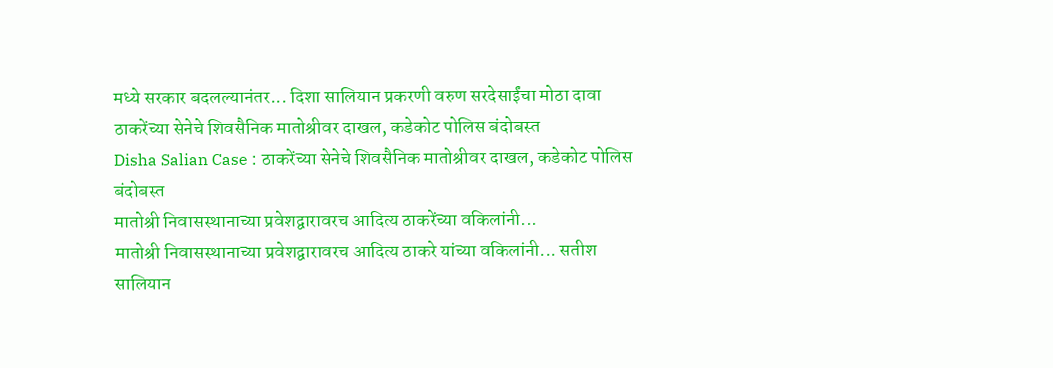मध्ये सरकार बदलल्यानंतर... दिशा सालियान प्रकरणी वरुण सरदेसाईंचा मोठा दावा
ठाकरेंच्या सेनेचे शिवसैनिक मातोश्रीवर दाखल, कडेकोट पोलिस बंदोबस्त
Disha Salian Case : ठाकरेंच्या सेनेचे शिवसैनिक मातोश्रीवर दाखल, कडेकोट पोलिस बंदोबस्त
मातोश्री निवासस्थानाच्या प्रवेशद्वारावरच आदित्य ठाकरेंच्या वकिलांनी...
मातोश्री निवासस्थानाच्या प्रवेशद्वारावरच आदित्य ठाकरे यांच्या वकिलांनी... सतीश सालियान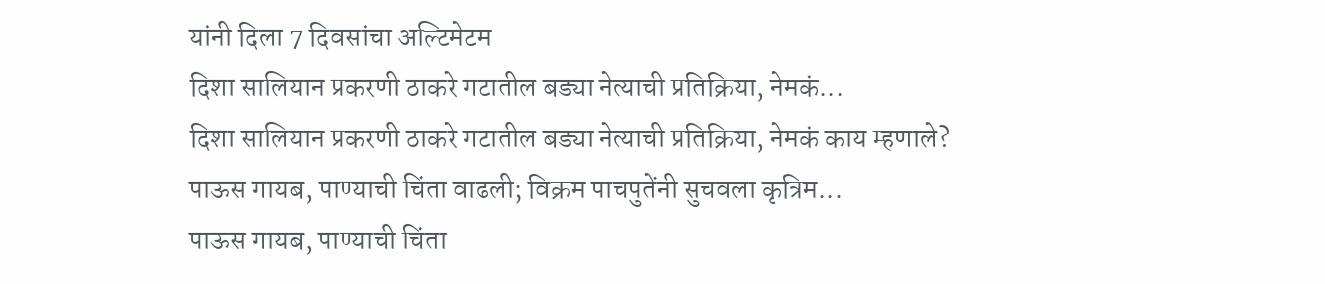यांनी दिला 7 दिवसांचा अल्टिमेटम
दिशा सालियान प्रकरणी ठाकरे गटातील बड्या नेत्याची प्रतिक्रिया, नेमकं...
दिशा सालियान प्रकरणी ठाकरे गटातील बड्या नेत्याची प्रतिक्रिया, नेमकं काय म्हणाले?
पाऊस गायब, पाण्याची चिंता वाढली; विक्रम पाचपुतेंनी सुचवला कृत्रिम...
पाऊस गायब, पाण्याची चिंता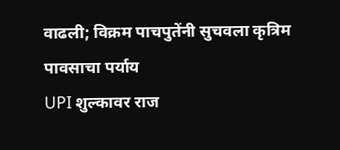वाढली; विक्रम पाचपुतेंनी सुचवला कृत्रिम पावसाचा पर्याय
UPI शुल्कावर राज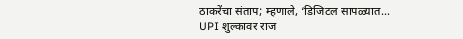ठाकरेंचा संताप; म्हणाले, ‘डिजिटल सापळ्यात...
UPI शुल्कावर राज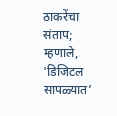ठाकरेंचा संताप; म्हणाले, 'डिजिटल सापळ्यात’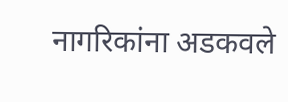नागरिकांना अडकवले